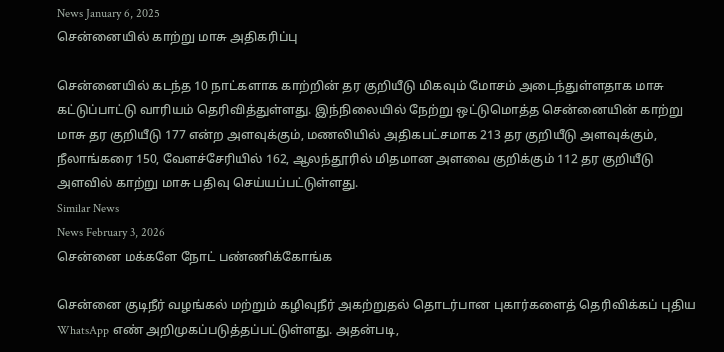News January 6, 2025
சென்னையில் காற்று மாசு அதிகரிப்பு

சென்னையில் கடந்த 10 நாட்களாக காற்றின் தர குறியீடு மிகவும் மோசம் அடைந்துள்ளதாக மாசு கட்டுப்பாட்டு வாரியம் தெரிவித்துள்ளது. இந்நிலையில் நேற்று ஒட்டுமொத்த சென்னையின் காற்று மாசு தர குறியீடு 177 என்ற அளவுக்கும், மணலியில் அதிகபட்சமாக 213 தர குறியீடு அளவுக்கும், நீலாங்கரை 150, வேளச்சேரியில் 162, ஆலந்தூரில் மிதமான அளவை குறிக்கும் 112 தர குறியீடு அளவில் காற்று மாசு பதிவு செய்யப்பட்டுள்ளது.
Similar News
News February 3, 2026
சென்னை மக்களே நோட் பண்ணிக்கோங்க

சென்னை குடிநீர் வழங்கல் மற்றும் கழிவுநீர் அகற்றுதல் தொடர்பான புகார்களைத் தெரிவிக்கப் புதிய WhatsApp எண் அறிமுகப்படுத்தப்பட்டுள்ளது. அதன்படி,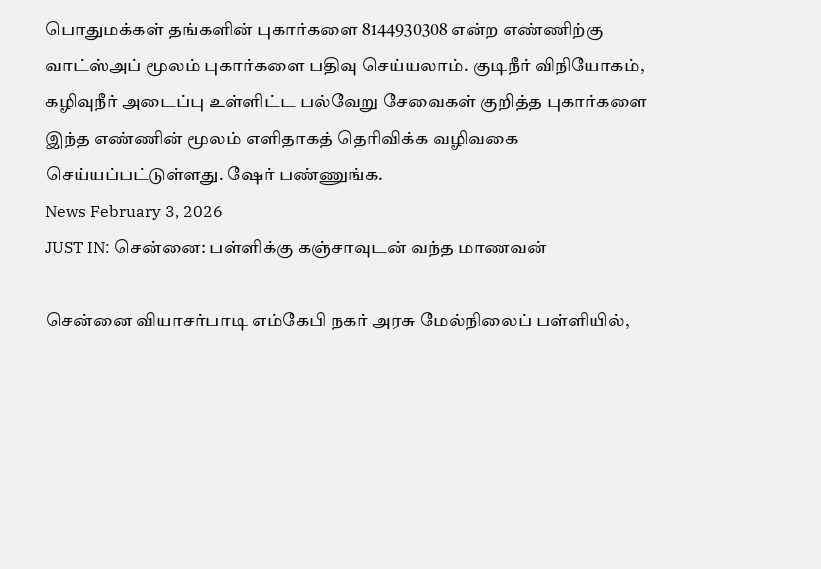பொதுமக்கள் தங்களின் புகார்களை 8144930308 என்ற எண்ணிற்கு வாட்ஸ்அப் மூலம் புகார்களை பதிவு செய்யலாம். குடிநீர் விநியோகம், கழிவுநீர் அடைப்பு உள்ளிட்ட பல்வேறு சேவைகள் குறித்த புகார்களை இந்த எண்ணின் மூலம் எளிதாகத் தெரிவிக்க வழிவகை செய்யப்பட்டுள்ளது. ஷேர் பண்ணுங்க.
News February 3, 2026
JUST IN: சென்னை: பள்ளிக்கு கஞ்சாவுடன் வந்த மாணவன்

சென்னை வியாசர்பாடி எம்கேபி நகர் அரசு மேல்நிலைப் பள்ளியில்,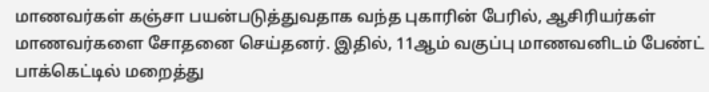மாணவர்கள் கஞ்சா பயன்படுத்துவதாக வந்த புகாரின் பேரில், ஆசிரியர்கள் மாணவர்களை சோதனை செய்தனர். இதில், 11ஆம் வகுப்பு மாணவனிடம் பேண்ட் பாக்கெட்டில் மறைத்து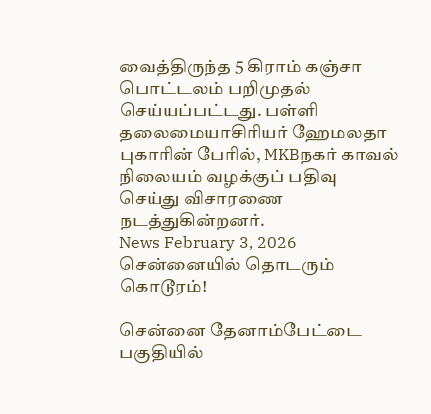வைத்திருந்த 5 கிராம் கஞ்சா பொட்டலம் பறிமுதல் செய்யப்பட்டது. பள்ளி தலைமையாசிரியர் ஹேமலதா புகாரின் பேரில், MKBநகர் காவல் நிலையம் வழக்குப் பதிவு செய்து விசாரணை நடத்துகின்றனர்.
News February 3, 2026
சென்னையில் தொடரும் கொடூரம்!

சென்னை தேனாம்பேட்டை பகுதியில்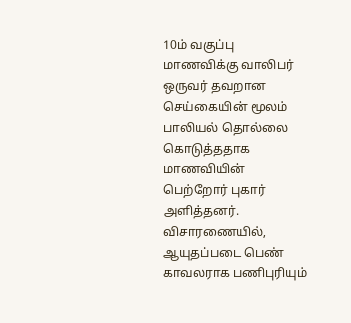10ம் வகுப்பு மாணவிக்கு வாலிபர் ஒருவர் தவறான செய்கையின் மூலம் பாலியல் தொல்லை கொடுத்ததாக மாணவியின் பெற்றோர் புகார் அளித்தனர். விசாரணையில், ஆயுதப்படை பெண் காவலராக பணிபுரியும்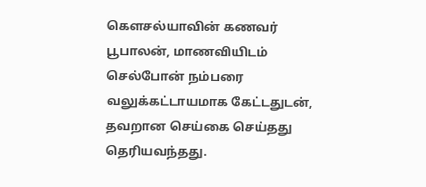கௌசல்யாவின் கணவர் பூபாலன், மாணவியிடம் செல்போன் நம்பரை வலுக்கட்டாயமாக கேட்டதுடன், தவறான செய்கை செய்தது தெரியவந்தது.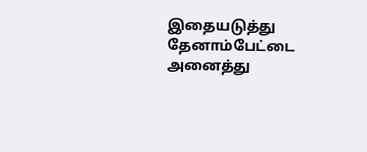இதையடுத்து தேனாம்பேட்டை அனைத்து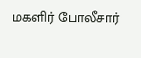மகளிர் போலீசார்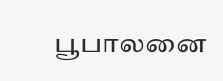பூபாலனை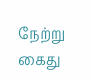நேற்று கைது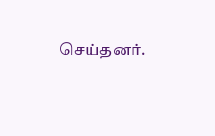செய்தனர்.